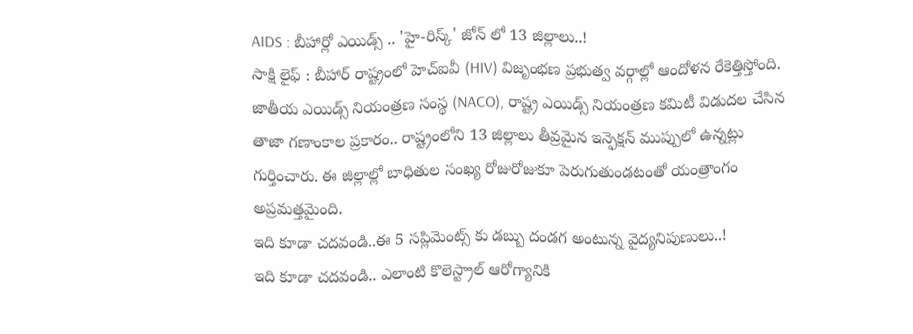AIDS : బీహార్లో ఎయిడ్స్ .. 'హై-రిస్క్' జోన్ లో 13 జిల్లాలు..!
సాక్షి లైఫ్ : బీహార్ రాష్ట్రంలో హెచ్ఐవీ (HIV) విజృంభణ ప్రభుత్వ వర్గాల్లో ఆందోళన రేకెత్తిస్తోంది. జాతీయ ఎయిడ్స్ నియంత్రణ సంస్థ (NACO), రాష్ట్ర ఎయిడ్స్ నియంత్రణ కమిటీ విడుదల చేసిన తాజా గణాంకాల ప్రకారం.. రాష్ట్రంలోని 13 జిల్లాలు తీవ్రమైన ఇన్ఫెక్షన్ ముప్పులో ఉన్నట్లు గుర్తించారు. ఈ జిల్లాల్లో బాధితుల సంఖ్య రోజురోజుకూ పెరుగుతుండటంతో యంత్రాంగం అప్రమత్తమైంది.
ఇది కూడా చదవండి..ఈ 5 సప్లిమెంట్స్ కు డబ్బు దండగ అంటున్న వైద్యనిపుణులు..!
ఇది కూడా చదవండి.. ఎలాంటి కొలెస్ట్రాల్ ఆరోగ్యానికి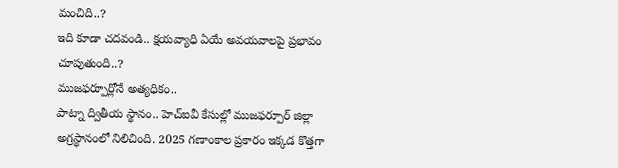మంచిది..?
ఇది కూడా చదవండి.. క్షయవ్యాధి ఏయే అవయవాలపై ప్రభావం చూపుతుంది..?
ముజఫర్పూర్లోనే అత్యధికం..
పాట్నా ద్వితీయ స్థానం.. హెచ్ఐవీ కేసుల్లో ముజఫర్పూర్ జిల్లా అగ్రస్థానంలో నిలిచింది. 2025 గణాంకాల ప్రకారం ఇక్కడ కొత్తగా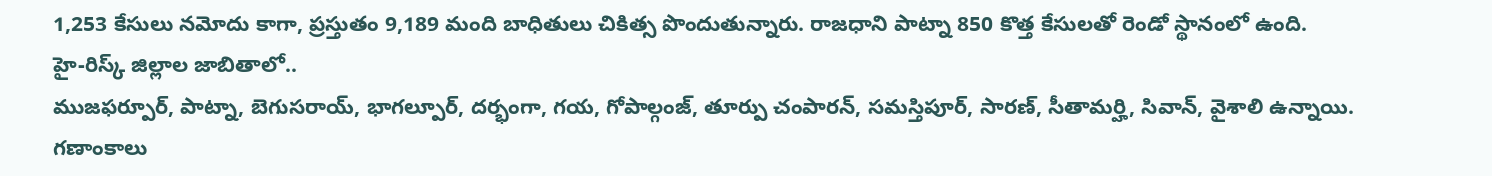1,253 కేసులు నమోదు కాగా, ప్రస్తుతం 9,189 మంది బాధితులు చికిత్స పొందుతున్నారు. రాజధాని పాట్నా 850 కొత్త కేసులతో రెండో స్థానంలో ఉంది.
హై-రిస్క్ జిల్లాల జాబితాలో..
ముజఫర్పూర్, పాట్నా, బెగుసరాయ్, భాగల్పూర్, దర్భంగా, గయ, గోపాల్గంజ్, తూర్పు చంపారన్, సమస్తిపూర్, సారణ్, సీతామర్హి, సివాన్, వైశాలి ఉన్నాయి.
గణాంకాలు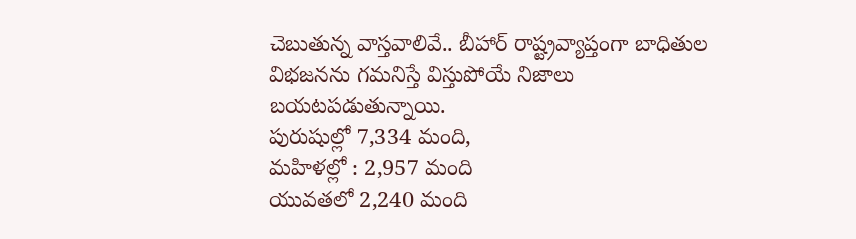చెబుతున్న వాస్తవాలివే.. బీహార్ రాష్ట్రవ్యాప్తంగా బాధితుల విభజనను గమనిస్తే విస్తుపోయే నిజాలు బయటపడుతున్నాయి.
పురుషుల్లో 7,334 మంది,
మహిళల్లో : 2,957 మంది
యువతలో 2,240 మంది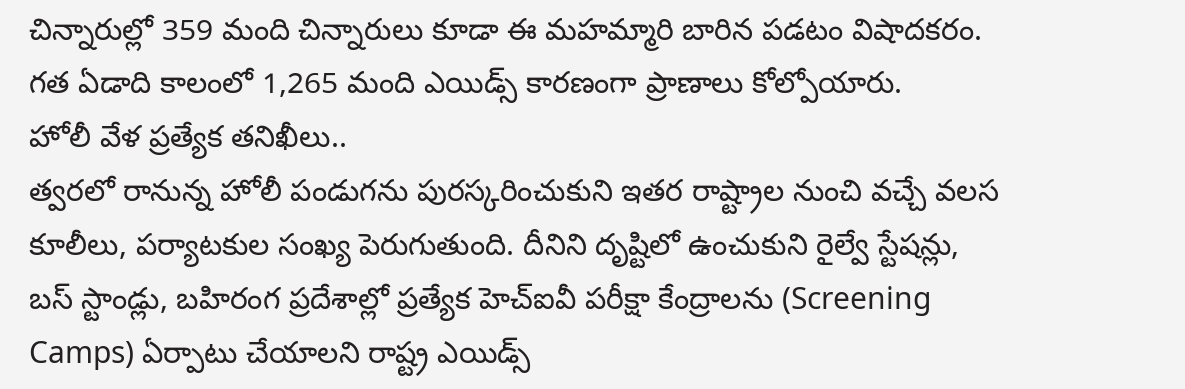చిన్నారుల్లో 359 మంది చిన్నారులు కూడా ఈ మహమ్మారి బారిన పడటం విషాదకరం. గత ఏడాది కాలంలో 1,265 మంది ఎయిడ్స్ కారణంగా ప్రాణాలు కోల్పోయారు.
హోలీ వేళ ప్రత్యేక తనిఖీలు..
త్వరలో రానున్న హోలీ పండుగను పురస్కరించుకుని ఇతర రాష్ట్రాల నుంచి వచ్చే వలస కూలీలు, పర్యాటకుల సంఖ్య పెరుగుతుంది. దీనిని దృష్టిలో ఉంచుకుని రైల్వే స్టేషన్లు, బస్ స్టాండ్లు, బహిరంగ ప్రదేశాల్లో ప్రత్యేక హెచ్ఐవీ పరీక్షా కేంద్రాలను (Screening Camps) ఏర్పాటు చేయాలని రాష్ట్ర ఎయిడ్స్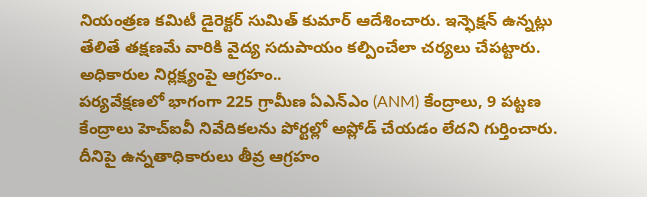నియంత్రణ కమిటీ డైరెక్టర్ సుమిత్ కుమార్ ఆదేశించారు. ఇన్ఫెక్షన్ ఉన్నట్లు తేలితే తక్షణమే వారికి వైద్య సదుపాయం కల్పించేలా చర్యలు చేపట్టారు.
అధికారుల నిర్లక్ష్యంపై ఆగ్రహం..
పర్యవేక్షణలో భాగంగా 225 గ్రామీణ ఏఎన్ఎం (ANM) కేంద్రాలు, 9 పట్టణ కేంద్రాలు హెచ్ఐవీ నివేదికలను పోర్టల్లో అప్లోడ్ చేయడం లేదని గుర్తించారు. దీనిపై ఉన్నతాధికారులు తీవ్ర ఆగ్రహం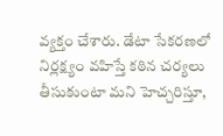వ్యక్తం చేశారు. డేటా సేకరణలో నిర్లక్ష్యం వహిస్తే కఠిన చర్యలు తీసుకుంటా మని హెచ్చరిస్తూ,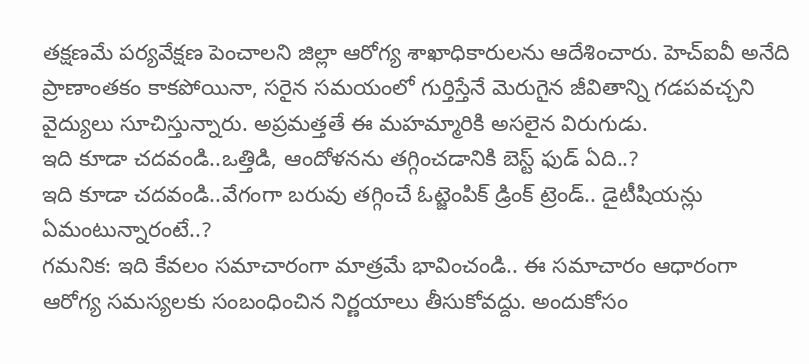తక్షణమే పర్యవేక్షణ పెంచాలని జిల్లా ఆరోగ్య శాఖాధికారులను ఆదేశించారు. హెచ్ఐవీ అనేది ప్రాణాంతకం కాకపోయినా, సరైన సమయంలో గుర్తిస్తేనే మెరుగైన జీవితాన్ని గడపవచ్చని వైద్యులు సూచిస్తున్నారు. అప్రమత్తతే ఈ మహమ్మారికి అసలైన విరుగుడు.
ఇది కూడా చదవండి..ఒత్తిడి, ఆందోళనను తగ్గించడానికి బెస్ట్ ఫుడ్ ఏది..?
ఇది కూడా చదవండి..వేగంగా బరువు తగ్గించే ఓట్జెంపిక్ డ్రింక్ ట్రెండ్.. డైటీషియన్లు ఏమంటున్నారంటే..?
గమనిక: ఇది కేవలం సమాచారంగా మాత్రమే భావించండి.. ఈ సమాచారం ఆధారంగా ఆరోగ్య సమస్యలకు సంబంధించిన నిర్ణయాలు తీసుకోవద్దు. అందుకోసం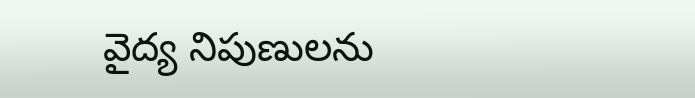వైద్య నిపుణులను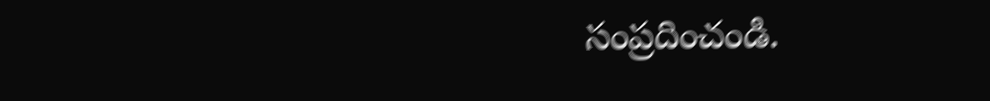సంప్రదించండి.